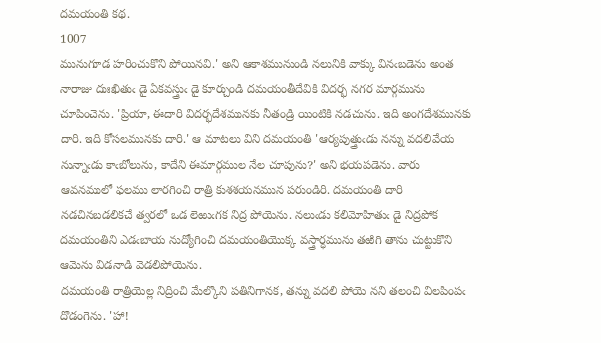దమయంతి కథ.
1007
మునుగూడ హరించుకొని పోయినవి.' అని ఆకాశమునుండి నలునికి వాక్కు వినఁబడెను అంత నారాజు దుఃఖితుఁ డై ఏకవస్త్రుఁ డై కూర్చుండి దమయంతీదేవికి విదర్భ నగర మార్గమును చూపించెను. 'ప్రియా, ఈదారి విదర్భదేశమునకు నీతండ్రి యింటికి నడచును. ఇది అంగదేశమునకు దారి. ఇది కోసలమునకు దారి.' ఆ మాటలు విని దమయంతి 'ఆర్యపుత్త్రుఁడు నన్ను వదలివేయ నున్నాఁడు కాఁబోలును, కాదేని ఈమార్గముల నేల చూపును?' అని భయపడెను. వారు ఆవనములో ఫలము లారగించి రాత్రి కుశశయనమున పరుండిరి. దమయంతి దారి నడచినబడలికచే త్వరలో ఒడ లెఱుఁగక నిద్ర పోయెను. నలుఁడు కలిమోహితుఁ డై నిద్రపోక దమయంతిని ఎడఁబాయ నుద్యోగించి దమయంతియొక్క వస్త్రార్ధమును తఱిగి తాను చుట్టుకొని ఆమెను విడనాడి వెడలిపోయెను.
దమయంతి రాత్రియెల్ల నిద్రించి మేల్కొని పతినిగానక, తన్ను వదలి పోయె నని తలంచి విలపింపఁ దొడంగెను. 'హా!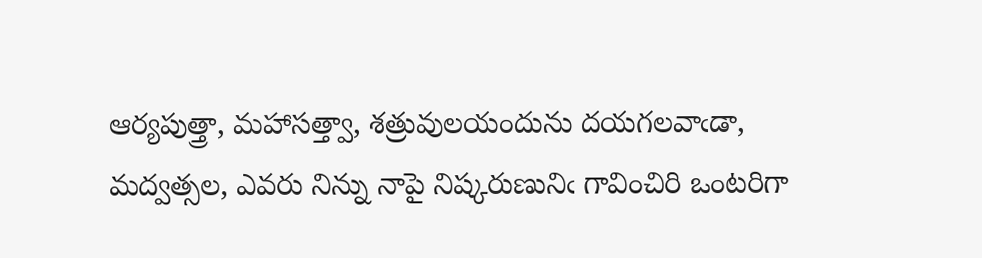ఆర్యపుత్త్రా, మహాసత్త్వా, శత్రువులయందును దయగలవాఁడా, మద్వత్సల, ఎవరు నిన్ను నాపై నిష్కరుణునిఁ గావించిరి ఒంటరిగా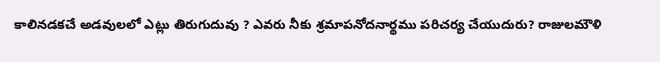కాలినడకచే అడవులలో ఎట్లు తిరుగుదువు ? ఎవరు నీకు శ్రమాపనోదనార్థము పరిచర్య చేయుదురు? రాజులమౌళి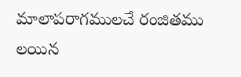మాలాపరాగములచే రంజితము లయిన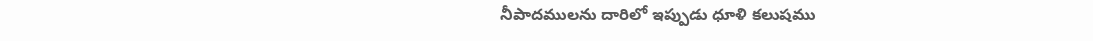నీపాదములను దారిలో ఇప్పుడు ధూళి కలుషము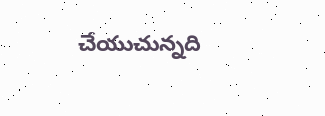చేయుచున్నది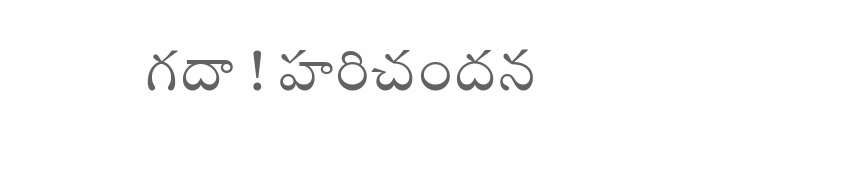గదా ! హరిచందన